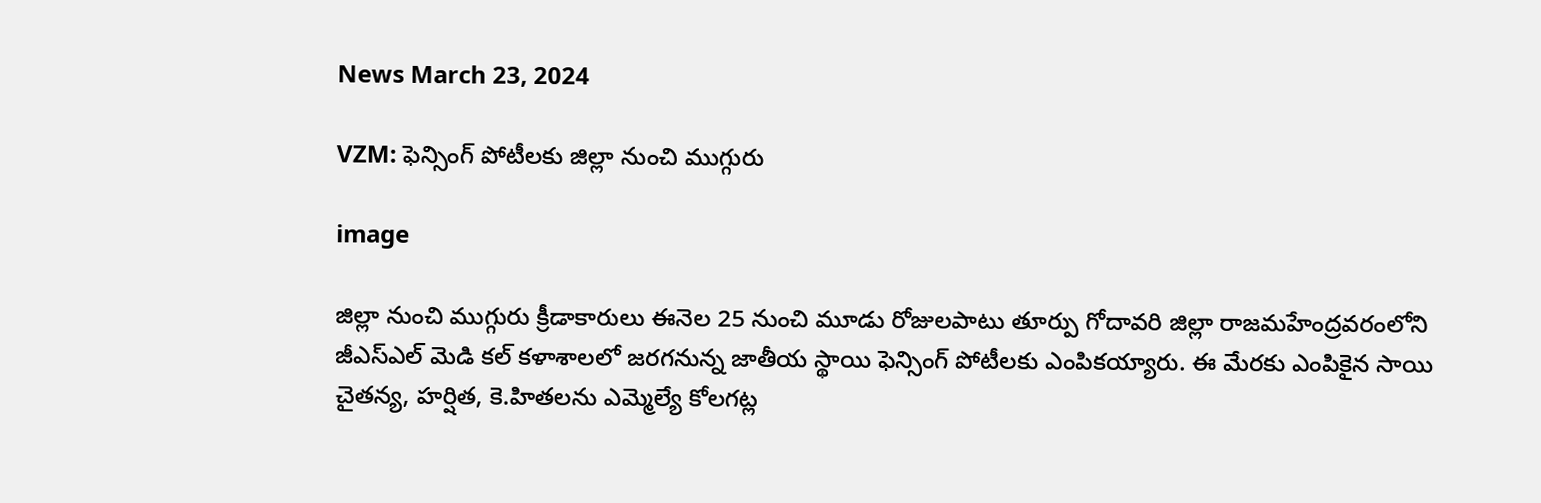News March 23, 2024

VZM: ఫెన్సింగ్ పోటీలకు జిల్లా నుంచి ముగ్గురు

image

జిల్లా నుంచి ముగ్గురు క్రీడాకారులు ఈనెల 25 నుంచి మూడు రోజులపాటు తూర్పు గోదావరి జిల్లా రాజమహేంద్రవరంలోని జీఎస్ఎల్ మెడి కల్ కళాశాలలో జరగనున్న జాతీయ స్థాయి ఫెన్సింగ్ పోటీలకు ఎంపికయ్యారు. ఈ మేరకు ఎంపికైన సాయి చైతన్య, హర్షిత, కె.హితలను ఎమ్మెల్యే కోలగట్ల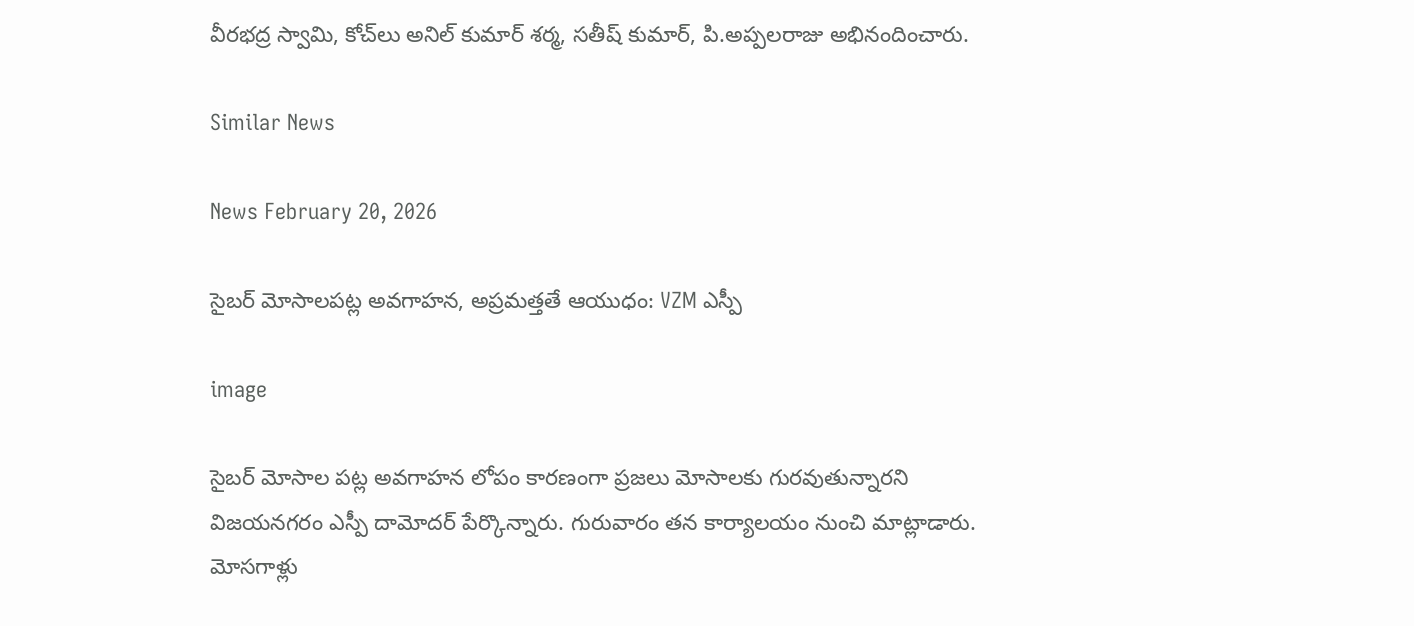వీరభద్ర స్వామి, కోచ్‌లు అనిల్ కుమార్ శర్మ, సతీష్ కుమార్, పి.అప్పలరాజు అభినందించారు.

Similar News

News February 20, 2026

సైబర్ మోసాలపట్ల అవగాహన, అప్రమత్తతే ఆయుధం: VZM ఎస్పీ

image

సైబర్ మోసాల పట్ల అవగాహన లోపం కారణంగా ప్రజలు మోసాలకు గురవుతున్నారని విజయనగరం ఎస్పీ దామోదర్ పేర్కొన్నారు. గురువారం తన కార్యాలయం నుంచి మాట్లాడారు. మోసగాళ్లు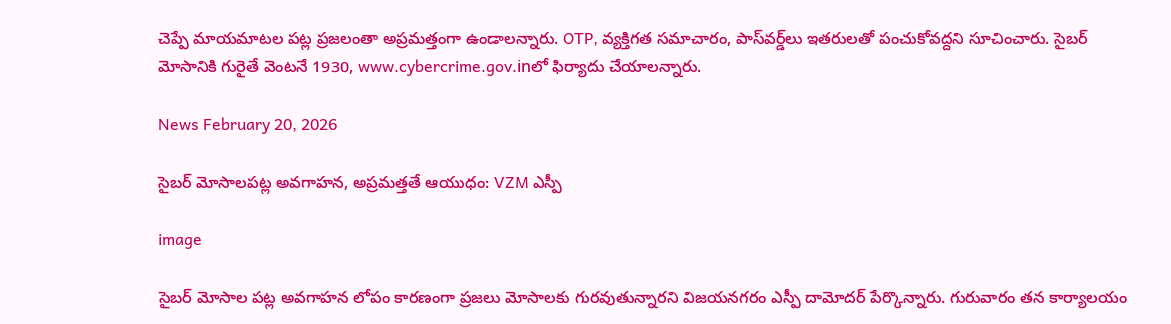చెప్పే మాయమాటల పట్ల ప్రజలంతా అప్రమత్తంగా ఉండాలన్నారు. OTP, వ్యక్తిగత సమాచారం, పాస్‌వర్డ్‌లు ఇతరులతో పంచుకోవద్దని సూచించారు. సైబర్‌ మోసానికి గురైతే వెంటనే 1930, www.cybercrime.gov.inలో ఫిర్యాదు చేయాలన్నారు.

News February 20, 2026

సైబర్ మోసాలపట్ల అవగాహన, అప్రమత్తతే ఆయుధం: VZM ఎస్పీ

image

సైబర్ మోసాల పట్ల అవగాహన లోపం కారణంగా ప్రజలు మోసాలకు గురవుతున్నారని విజయనగరం ఎస్పీ దామోదర్ పేర్కొన్నారు. గురువారం తన కార్యాలయం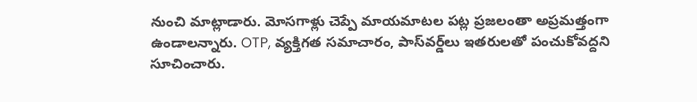నుంచి మాట్లాడారు. మోసగాళ్లు చెప్పే మాయమాటల పట్ల ప్రజలంతా అప్రమత్తంగా ఉండాలన్నారు. OTP, వ్యక్తిగత సమాచారం, పాస్‌వర్డ్‌లు ఇతరులతో పంచుకోవద్దని సూచించారు.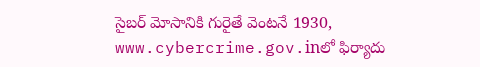సైబర్‌ మోసానికి గురైతే వెంటనే 1930, www.cybercrime.gov.inలో ఫిర్యాదు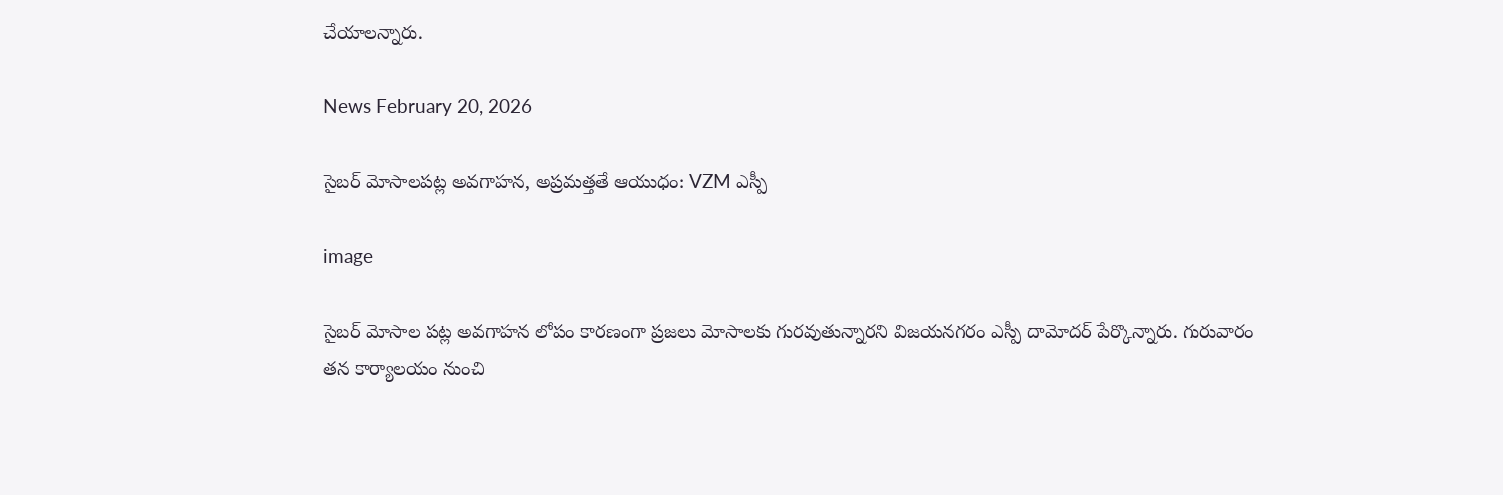చేయాలన్నారు.

News February 20, 2026

సైబర్ మోసాలపట్ల అవగాహన, అప్రమత్తతే ఆయుధం: VZM ఎస్పీ

image

సైబర్ మోసాల పట్ల అవగాహన లోపం కారణంగా ప్రజలు మోసాలకు గురవుతున్నారని విజయనగరం ఎస్పీ దామోదర్ పేర్కొన్నారు. గురువారం తన కార్యాలయం నుంచి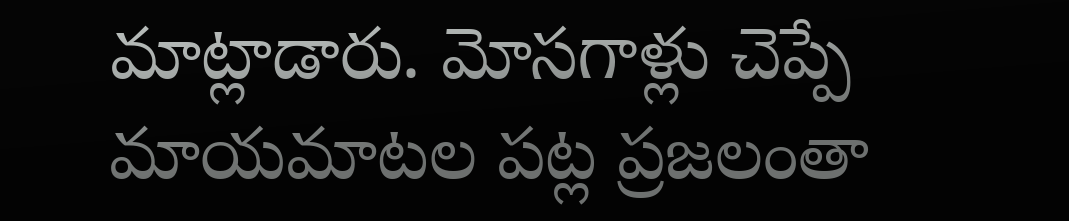మాట్లాడారు. మోసగాళ్లు చెప్పే మాయమాటల పట్ల ప్రజలంతా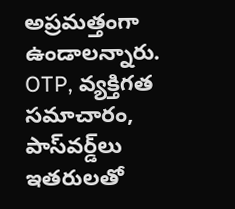అప్రమత్తంగా ఉండాలన్నారు. OTP, వ్యక్తిగత సమాచారం, పాస్‌వర్డ్‌లు ఇతరులతో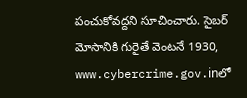పంచుకోవద్దని సూచించారు. సైబర్‌ మోసానికి గురైతే వెంటనే 1930, www.cybercrime.gov.inలో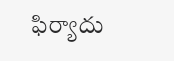ఫిర్యాదు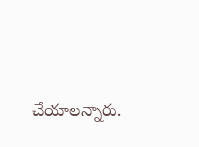చేయాలన్నారు.